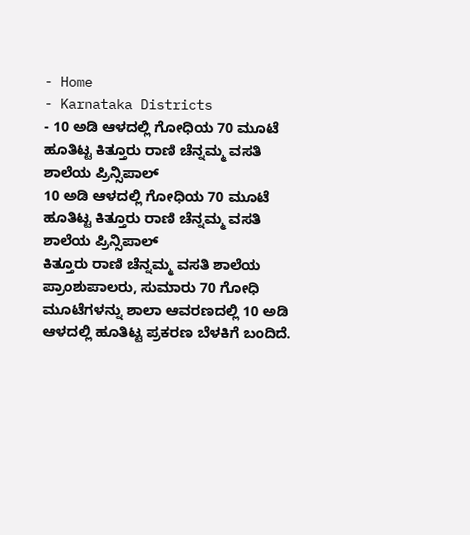- Home
- Karnataka Districts
- 10 ಅಡಿ ಆಳದಲ್ಲಿ ಗೋಧಿಯ 70 ಮೂಟೆ ಹೂತಿಟ್ಟ ಕಿತ್ತೂರು ರಾಣಿ ಚೆನ್ನಮ್ಮ ವಸತಿ ಶಾಲೆಯ ಪ್ರಿನ್ಸಿಪಾಲ್
10 ಅಡಿ ಆಳದಲ್ಲಿ ಗೋಧಿಯ 70 ಮೂಟೆ ಹೂತಿಟ್ಟ ಕಿತ್ತೂರು ರಾಣಿ ಚೆನ್ನಮ್ಮ ವಸತಿ ಶಾಲೆಯ ಪ್ರಿನ್ಸಿಪಾಲ್
ಕಿತ್ತೂರು ರಾಣಿ ಚೆನ್ನಮ್ಮ ವಸತಿ ಶಾಲೆಯ ಪ್ರಾಂಶುಪಾಲರು, ಸುಮಾರು 70 ಗೋಧಿ ಮೂಟೆಗಳನ್ನು ಶಾಲಾ ಆವರಣದಲ್ಲಿ 10 ಅಡಿ ಆಳದಲ್ಲಿ ಹೂತಿಟ್ಟ ಪ್ರಕರಣ ಬೆಳಕಿಗೆ ಬಂದಿದೆ.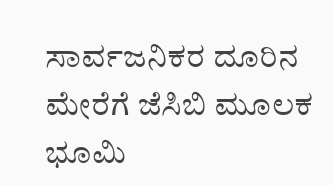ಸಾರ್ವಜನಿಕರ ದೂರಿನ ಮೇರೆಗೆ ಜೆಸಿಬಿ ಮೂಲಕ ಭೂಮಿ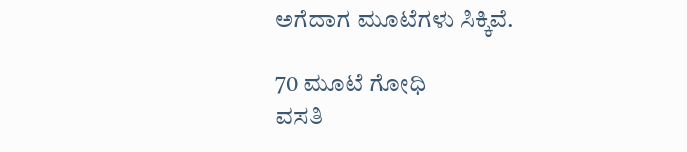ಅಗೆದಾಗ ಮೂಟೆಗಳು ಸಿಕ್ಕಿವೆ.

70 ಮೂಟೆ ಗೋಧಿ
ವಸತಿ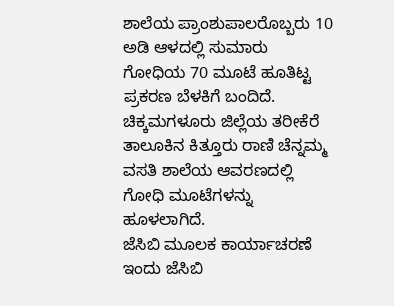ಶಾಲೆಯ ಪ್ರಾಂಶುಪಾಲರೊಬ್ಬರು 10 ಅಡಿ ಆಳದಲ್ಲಿ ಸುಮಾರು ಗೋಧಿಯ 70 ಮೂಟೆ ಹೂತಿಟ್ಟ ಪ್ರಕರಣ ಬೆಳಕಿಗೆ ಬಂದಿದೆ. ಚಿಕ್ಕಮಗಳೂರು ಜಿಲ್ಲೆಯ ತರೀಕೆರೆ ತಾಲೂಕಿನ ಕಿತ್ತೂರು ರಾಣಿ ಚೆನ್ನಮ್ಮ ವಸತಿ ಶಾಲೆಯ ಆವರಣದಲ್ಲಿ ಗೋಧಿ ಮೂಟೆಗಳನ್ನು ಹೂಳಲಾಗಿದೆ.
ಜೆಸಿಬಿ ಮೂಲಕ ಕಾರ್ಯಾಚರಣೆ
ಇಂದು ಜೆಸಿಬಿ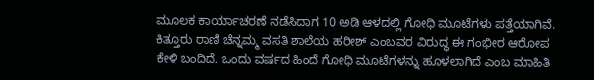ಮೂಲಕ ಕಾರ್ಯಾಚರಣೆ ನಡೆಸಿದಾಗ 10 ಅಡಿ ಆಳದಲ್ಲಿ ಗೋಧಿ ಮೂಟೆಗಳು ಪತ್ತೆಯಾಗಿವೆ. ಕಿತ್ತೂರು ರಾಣಿ ಚೆನ್ನಮ್ಮ ವಸತಿ ಶಾಲೆಯ ಹರೀಶ್ ಎಂಬವರ ವಿರುದ್ಧ ಈ ಗಂಭೀರ ಆರೋಪ ಕೇಳಿ ಬಂದಿದೆ. ಒಂದು ವರ್ಷದ ಹಿಂದೆ ಗೋಧಿ ಮೂಟೆಗಳನ್ನು ಹೂಳಲಾಗಿದೆ ಎಂಬ ಮಾಹಿತಿ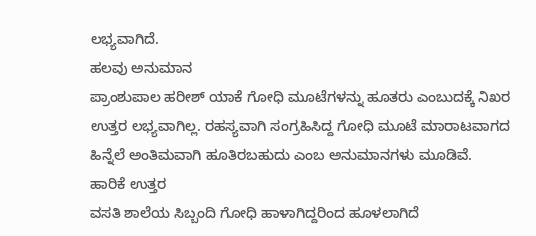ಲಭ್ಯವಾಗಿದೆ.
ಹಲವು ಅನುಮಾನ
ಪ್ರಾಂಶುಪಾಲ ಹರೀಶ್ ಯಾಕೆ ಗೋಧಿ ಮೂಟೆಗಳನ್ನು ಹೂತರು ಎಂಬುದಕ್ಕೆ ನಿಖರ ಉತ್ತರ ಲಭ್ಯವಾಗಿಲ್ಲ. ರಹಸ್ಯವಾಗಿ ಸಂಗ್ರಹಿಸಿದ್ದ ಗೋಧಿ ಮೂಟೆ ಮಾರಾಟವಾಗದ ಹಿನ್ನೆಲೆ ಅಂತಿಮವಾಗಿ ಹೂತಿರಬಹುದು ಎಂಬ ಅನುಮಾನಗಳು ಮೂಡಿವೆ.
ಹಾರಿಕೆ ಉತ್ತರ
ವಸತಿ ಶಾಲೆಯ ಸಿಬ್ಬಂದಿ ಗೋಧಿ ಹಾಳಾಗಿದ್ದರಿಂದ ಹೂಳಲಾಗಿದೆ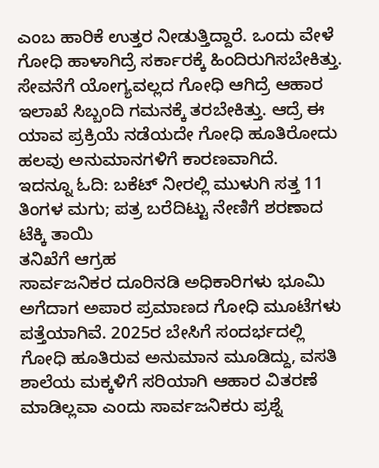ಎಂಬ ಹಾರಿಕೆ ಉತ್ತರ ನೀಡುತ್ತಿದ್ದಾರೆ. ಒಂದು ವೇಳೆ ಗೋಧಿ ಹಾಳಾಗಿದ್ರೆ ಸರ್ಕಾರಕ್ಕೆ ಹಿಂದಿರುಗಿಸಬೇಕಿತ್ತು. ಸೇವನೆಗೆ ಯೋಗ್ಯವಲ್ಲದ ಗೋಧಿ ಆಗಿದ್ರೆ ಆಹಾರ ಇಲಾಖೆ ಸಿಬ್ಬಂದಿ ಗಮನಕ್ಕೆ ತರಬೇಕಿತ್ತು. ಆದ್ರೆ ಈ ಯಾವ ಪ್ರಕ್ರಿಯೆ ನಡೆಯದೇ ಗೋಧಿ ಹೂತಿರೋದು ಹಲವು ಅನುಮಾನಗಳಿಗೆ ಕಾರಣವಾಗಿದೆ.
ಇದನ್ನೂ ಓದಿ: ಬಕೆಟ್ ನೀರಲ್ಲಿ ಮುಳುಗಿ ಸತ್ತ 11 ತಿಂಗಳ ಮಗು; ಪತ್ರ ಬರೆದಿಟ್ಟು ನೇಣಿಗೆ ಶರಣಾದ ಟೆಕ್ಕಿ ತಾಯಿ
ತನಿಖೆಗೆ ಆಗ್ರಹ
ಸಾರ್ವಜನಿಕರ ದೂರಿನಡಿ ಅಧಿಕಾರಿಗಳು ಭೂಮಿ ಅಗೆದಾಗ ಅಪಾರ ಪ್ರಮಾಣದ ಗೋಧಿ ಮೂಟೆಗಳು ಪತ್ತೆಯಾಗಿವೆ. 2025ರ ಬೇಸಿಗೆ ಸಂದರ್ಭದಲ್ಲಿ ಗೋಧಿ ಹೂತಿರುವ ಅನುಮಾನ ಮೂಡಿದ್ದು, ವಸತಿ ಶಾಲೆಯ ಮಕ್ಕಳಿಗೆ ಸರಿಯಾಗಿ ಆಹಾರ ವಿತರಣೆ ಮಾಡಿಲ್ಲವಾ ಎಂದು ಸಾರ್ವಜನಿಕರು ಪ್ರಶ್ನೆ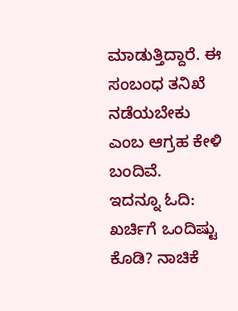ಮಾಡುತ್ತಿದ್ದಾರೆ. ಈ ಸಂಬಂಧ ತನಿಖೆ ನಡೆಯಬೇಕು ಎಂಬ ಆಗ್ರಹ ಕೇಳಿ ಬಂದಿವೆ.
ಇದನ್ನೂ ಓದಿ: ಖರ್ಚಿಗೆ ಒಂದಿಷ್ಟು ಕೊಡಿ? ನಾಚಿಕೆ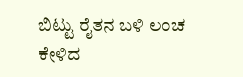ಬಿಟ್ಟು ರೈತನ ಬಳಿ ಲಂಚ ಕೇಳಿದ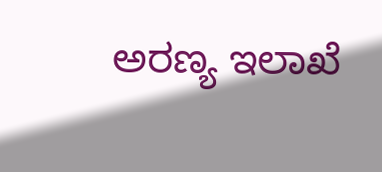ಅರಣ್ಯ ಇಲಾಖೆ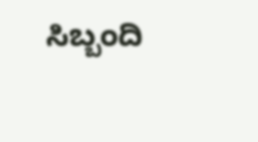ಸಿಬ್ಬಂದಿ